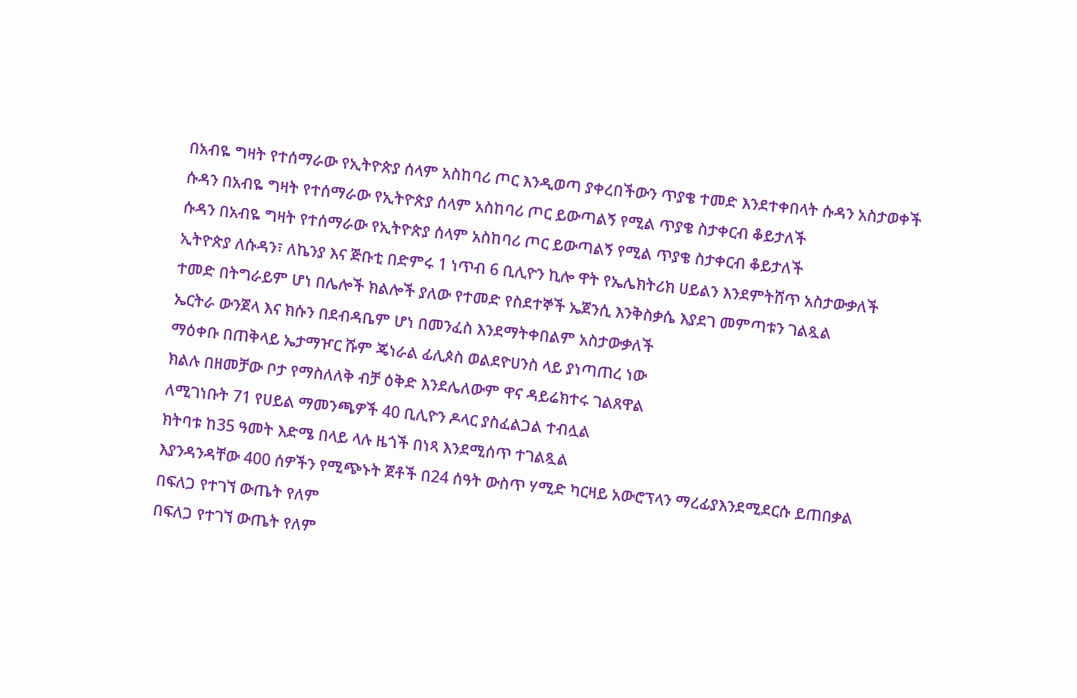በአብዬ ግዛት የተሰማራው የኢትዮጵያ ሰላም አስከባሪ ጦር እንዲወጣ ያቀረበችውን ጥያቄ ተመድ እንደተቀበላት ሱዳን አስታወቀች
ሱዳን በአብዬ ግዛት የተሰማራው የኢትዮጵያ ሰላም አስከባሪ ጦር ይውጣልኝ የሚል ጥያቄ ስታቀርብ ቆይታለች
ሱዳን በአብዬ ግዛት የተሰማራው የኢትዮጵያ ሰላም አስከባሪ ጦር ይውጣልኝ የሚል ጥያቄ ስታቀርብ ቆይታለች
ኢትዮጵያ ለሱዳን፣ ለኬንያ እና ጅቡቲ በድምሩ 1 ነጥብ 6 ቢሊዮን ኪሎ ዋት የኤሌክትሪክ ሀይልን እንደምትሸጥ አስታውቃለች
ተመድ በትግራይም ሆነ በሌሎች ክልሎች ያለው የተመድ የስደተኞች ኤጀንሲ እንቅስቃሴ እያደገ መምጣቱን ገልጿል
ኤርትራ ውንጀላ እና ክሱን በደብዳቤም ሆነ በመንፈስ እንደማትቀበልም አስታውቃለች
ማዕቀቡ በጠቅላይ ኤታማዦር ሹም ጄነራል ፊሊጶስ ወልደዮሀንስ ላይ ያነጣጠረ ነው
ክልሉ በዘመቻው ቦታ የማስለለቅ ብቻ ዕቅድ እንደሌለውም ዋና ዳይሬክተሩ ገልጸዋል
ለሚገነቡት 71 የሀይል ማመንጫዎች 40 ቢሊዮን ዶላር ያስፈልጋል ተብሏል
ክትባቱ ከ35 ዓመት እድሜ በላይ ላሉ ዜጎች በነጻ እንደሚሰጥ ተገልጿል
እያንዳንዳቸው 400 ሰዎችን የሚጭኑት ጀቶች በ24 ሰዓት ውስጥ ሃሚድ ካርዛይ አውሮፕላን ማረፊያእንደሚደርሱ ይጠበቃል
በፍለጋ የተገኘ ውጤት የለም
በፍለጋ የተገኘ ውጤት የለም